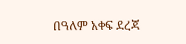በዓለም አቀፍ ደረጃ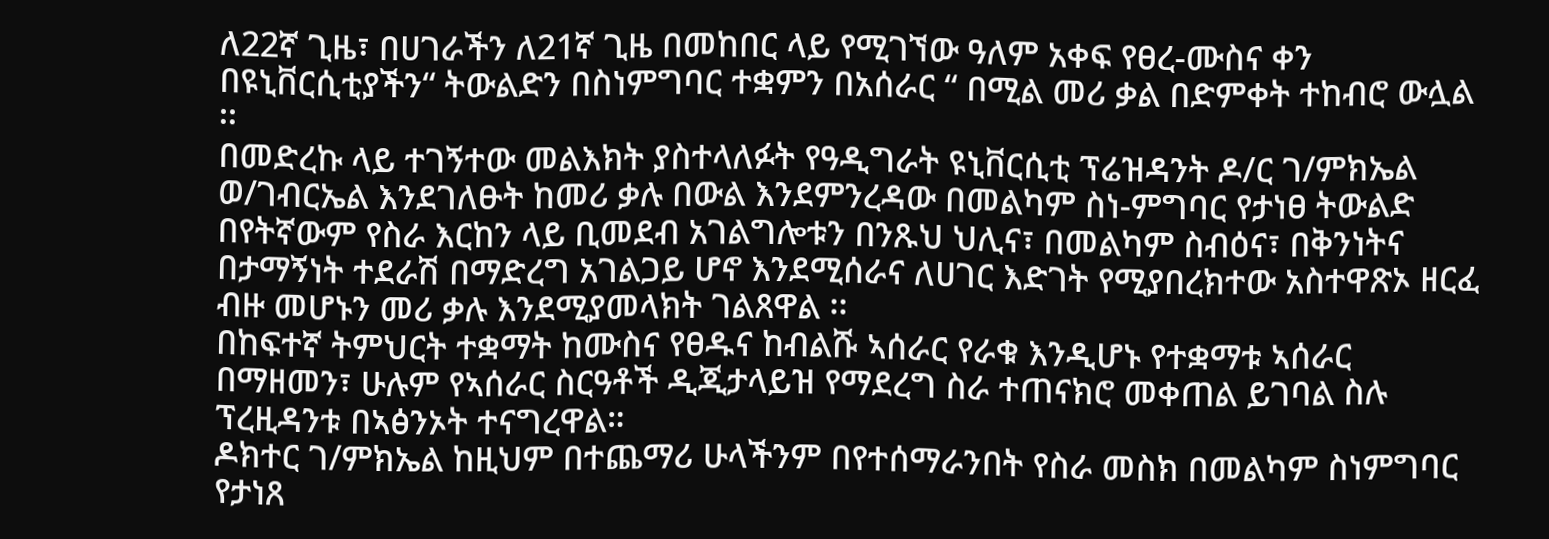ለ22ኛ ጊዜ፣ በሀገራችን ለ21ኛ ጊዜ በመከበር ላይ የሚገኘው ዓለም አቀፍ የፀረ-ሙስና ቀን በዩኒቨርሲቲያችን“ ትውልድን በስነምግባር ተቋምን በአሰራር “ በሚል መሪ ቃል በድምቀት ተከብሮ ውሏል ፡፡
በመድረኩ ላይ ተገኝተው መልእክት ያስተላለፉት የዓዲግራት ዩኒቨርሲቲ ፕሬዝዳንት ዶ/ር ገ/ምክኤል ወ/ገብርኤል እንደገለፁት ከመሪ ቃሉ በውል እንደምንረዳው በመልካም ስነ-ምግባር የታነፀ ትውልድ በየትኛውም የስራ እርከን ላይ ቢመደብ አገልግሎቱን በንጹህ ህሊና፣ በመልካም ስብዕና፣ በቅንነትና በታማኝነት ተደራሽ በማድረግ አገልጋይ ሆኖ እንደሚሰራና ለሀገር እድገት የሚያበረክተው አስተዋጽኦ ዘርፈ ብዙ መሆኑን መሪ ቃሉ እንደሚያመላክት ገልጸዋል ፡፡
በከፍተኛ ትምህርት ተቋማት ከሙስና የፀዱና ከብልሹ ኣሰራር የራቁ እንዲሆኑ የተቋማቱ ኣሰራር በማዘመን፣ ሁሉም የኣሰራር ስርዓቶች ዲጂታላይዝ የማደረግ ስራ ተጠናክሮ መቀጠል ይገባል ስሉ ፕረዚዳንቱ በኣፅንኦት ተናግረዋል።
ዶክተር ገ/ምክኤል ከዚህም በተጨማሪ ሁላችንም በየተሰማራንበት የስራ መስክ በመልካም ስነምግባር የታነጸ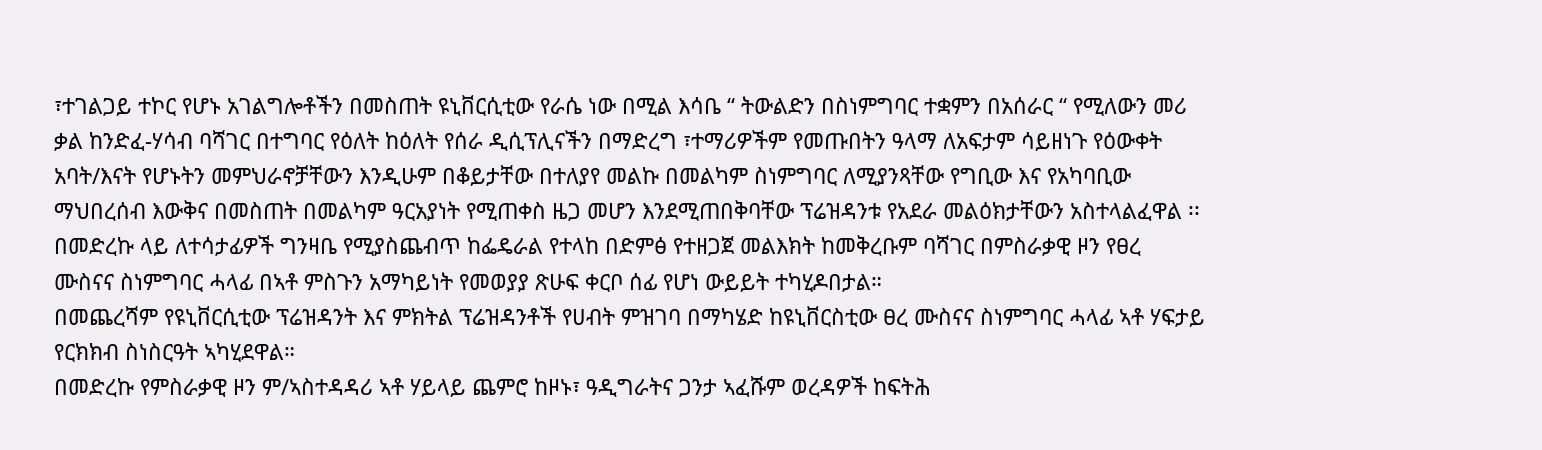፣ተገልጋይ ተኮር የሆኑ አገልግሎቶችን በመስጠት ዩኒቨርሲቲው የራሴ ነው በሚል እሳቤ “ ትውልድን በስነምግባር ተቋምን በአሰራር “ የሚለውን መሪ ቃል ከንድፈ-ሃሳብ ባሻገር በተግባር የዕለት ከዕለት የሰራ ዲሲፕሊናችን በማድረግ ፣ተማሪዎችም የመጡበትን ዓላማ ለአፍታም ሳይዘነጉ የዕውቀት አባት/እናት የሆኑትን መምህራኖቻቸውን እንዲሁም በቆይታቸው በተለያየ መልኩ በመልካም ስነምግባር ለሚያንጻቸው የግቢው እና የአካባቢው ማህበረሰብ እውቅና በመስጠት በመልካም ዓርአያነት የሚጠቀስ ዜጋ መሆን እንደሚጠበቅባቸው ፕሬዝዳንቱ የአደራ መልዕክታቸውን አስተላልፈዋል ፡፡
በመድረኩ ላይ ለተሳታፊዎች ግንዛቤ የሚያስጨብጥ ከፌዴራል የተላከ በድምፅ የተዘጋጀ መልእክት ከመቅረቡም ባሻገር በምስራቃዊ ዞን የፀረ ሙስናና ስነምግባር ሓላፊ በኣቶ ምስጉን አማካይነት የመወያያ ጽሁፍ ቀርቦ ሰፊ የሆነ ውይይት ተካሂዶበታል።
በመጨረሻም የዩኒቨርሲቲው ፕሬዝዳንት እና ምክትል ፕሬዝዳንቶች የሀብት ምዝገባ በማካሄድ ከዩኒቨርስቲው ፀረ ሙስናና ስነምግባር ሓላፊ ኣቶ ሃፍታይ የርክክብ ስነስርዓት ኣካሂደዋል።
በመድረኩ የምስራቃዊ ዞን ም/ኣስተዳዳሪ ኣቶ ሃይላይ ጨምሮ ከዞኑ፣ ዓዲግራትና ጋንታ ኣፈሹም ወረዳዎች ከፍትሕ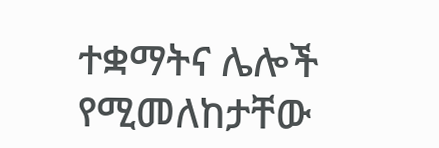ተቋማትና ሌሎች የሚመለከታቸው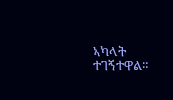ኣካላት ተገኝተዋል።